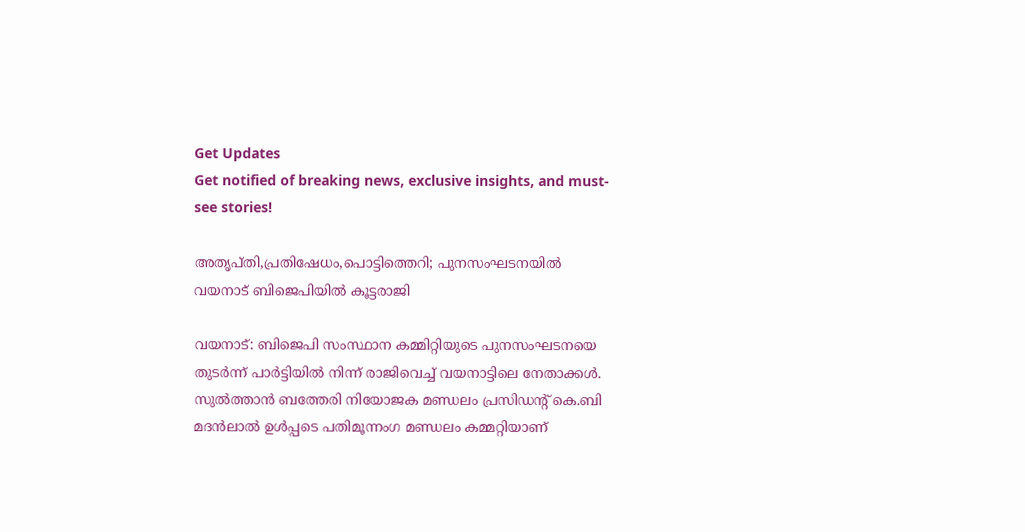Get Updates
Get notified of breaking news, exclusive insights, and must-see stories!

അതൃപ്തി,പ്രതിഷേധം,പൊട്ടിത്തെറി; പുനസംഘടനയിൽ വയനാട് ബിജെപിയിൽ കൂട്ടരാജി

വയനാട്: ബിജെപി സംസ്ഥാന കമ്മിറ്റിയുടെ പുനസംഘടനയെ തുടർന്ന് പാർട്ടിയിൽ നിന്ന് രാജിവെച്ച് വയനാട്ടിലെ നേതാക്കൾ. സുല്‍ത്താന്‍ ബത്തേരി നിയോജക മണ്ഡലം പ്രസിഡന്റ് കെ.ബി മദന്‍ലാല്‍ ഉള്‍പ്പടെ പതിമൂന്നംഗ മണ്ഡലം കമ്മറ്റിയാണ്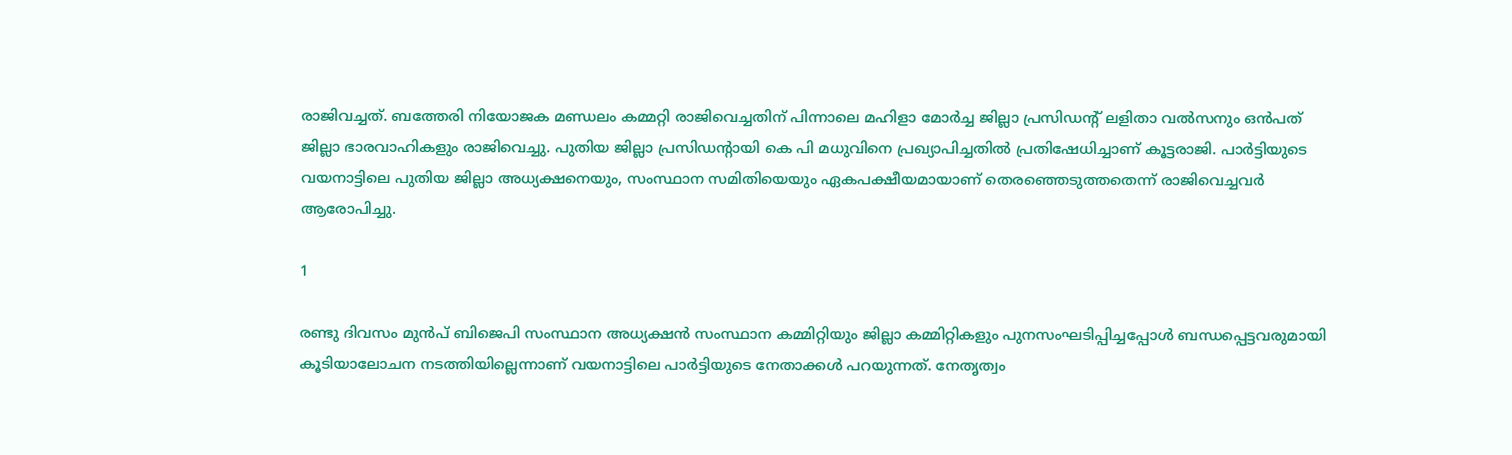രാജിവച്ചത്. ബത്തേരി നിയോജക മണ്ഡലം കമ്മറ്റി രാജിവെച്ചതിന് പിന്നാലെ മഹിളാ മോർച്ച ജില്ലാ പ്രസിഡന്റ് ലളിതാ വൽസനും ഒൻപത് ജില്ലാ ഭാരവാഹികളും രാജിവെച്ചു. പുതിയ ജില്ലാ പ്രസിഡൻ്റായി കെ പി മധുവിനെ പ്രഖ്യാപിച്ചതിൽ പ്രതിഷേധിച്ചാണ് കൂട്ടരാജി. പാർട്ടിയുടെ വയനാട്ടിലെ പുതിയ ജില്ലാ അധ്യക്ഷനെയും, സംസ്ഥാന സമിതിയെയും ഏകപക്ഷീയമായാണ് തെരഞ്ഞെടുത്തതെന്ന് രാജിവെച്ചവർ ആരോപിച്ചു.

1

രണ്ടു ദിവസം മുൻപ് ബിജെപി സംസ്ഥാന അധ്യക്ഷൻ സംസ്ഥാന കമ്മിറ്റിയും ജില്ലാ കമ്മിറ്റികളും പുനസംഘടിപ്പിച്ചപ്പോൾ ബന്ധപ്പെട്ടവരുമായി കൂടിയാലോചന നടത്തിയില്ലെന്നാണ് വയനാട്ടിലെ പാർട്ടിയുടെ നേതാക്കൾ പറയുന്നത്. നേതൃത്വം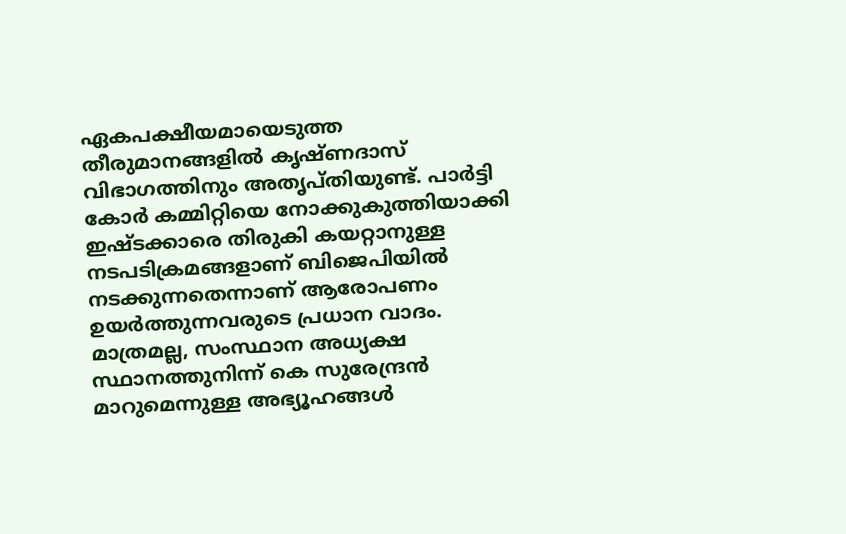ഏകപക്ഷീയമായെടുത്ത തീരുമാനങ്ങളിൽ കൃഷ്ണദാസ് വിഭാഗത്തിനും അതൃപ്തിയുണ്ട്. പാർട്ടി കോർ കമ്മിറ്റിയെ നോക്കുകുത്തിയാക്കി ഇഷ്ടക്കാരെ തിരുകി കയറ്റാനുള്ള നടപടിക്രമങ്ങളാണ് ബിജെപിയിൽ നടക്കുന്നതെന്നാണ് ആരോപണം ഉയർത്തുന്നവരുടെ പ്രധാന വാദം. മാത്രമല്ല, സംസ്ഥാന അധ്യക്ഷ സ്ഥാനത്തുനിന്ന് കെ സുരേന്ദ്രൻ മാറുമെന്നുള്ള അഭ്യൂഹങ്ങൾ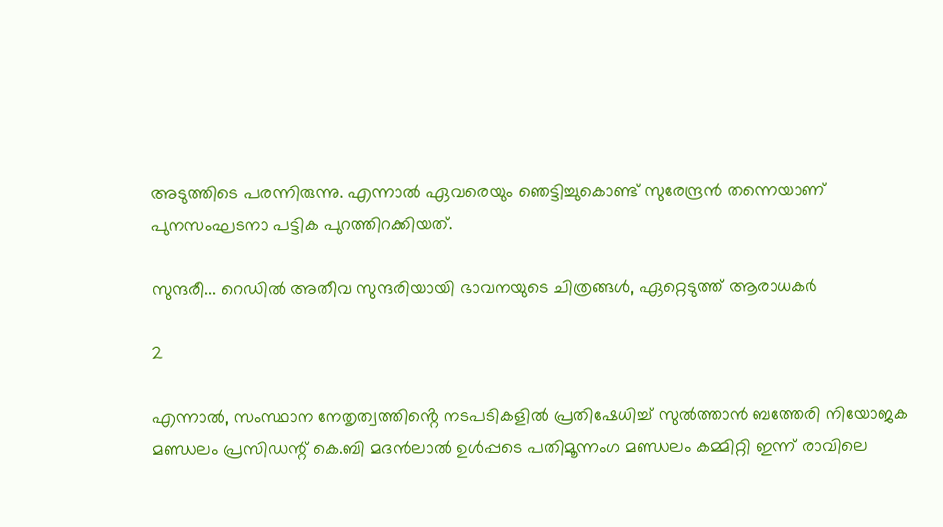അടുത്തിടെ പരന്നിരുന്നു. എന്നാൽ ഏവരെയും ഞെട്ടിച്ചുകൊണ്ട് സുരേന്ദ്രൻ തന്നെയാണ് പുനസംഘടനാ പട്ടിക പുറത്തിറക്കിയത്.

സുന്ദരീ... റെഡിൽ അതീവ സുന്ദരിയായി ഭാവനയുടെ ചിത്രങ്ങൾ, ഏറ്റെടുത്ത് ആരാധകർ

2

എന്നാൽ, സംസ്ഥാന നേതൃത്വത്തിൻ്റെ നടപടികളിൽ പ്രതിഷേധിച്ച് സുല്‍ത്താന്‍ ബത്തേരി നിയോജക മണ്ഡലം പ്രസിഡന്റ് കെ.ബി മദന്‍ലാല്‍ ഉള്‍പ്പടെ പതിമൂന്നംഗ മണ്ഡലം കമ്മിറ്റി ഇന്ന് രാവിലെ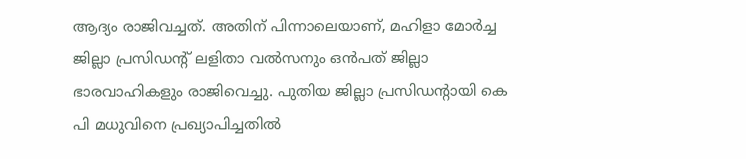ആദ്യം രാജിവച്ചത്. അതിന് പിന്നാലെയാണ്, മഹിളാ മോർച്ച ജില്ലാ പ്രസിഡന്റ് ലളിതാ വൽസനും ഒൻപത് ജില്ലാ ഭാരവാഹികളും രാജിവെച്ചു. പുതിയ ജില്ലാ പ്രസിഡൻ്റായി കെ പി മധുവിനെ പ്രഖ്യാപിച്ചതിൽ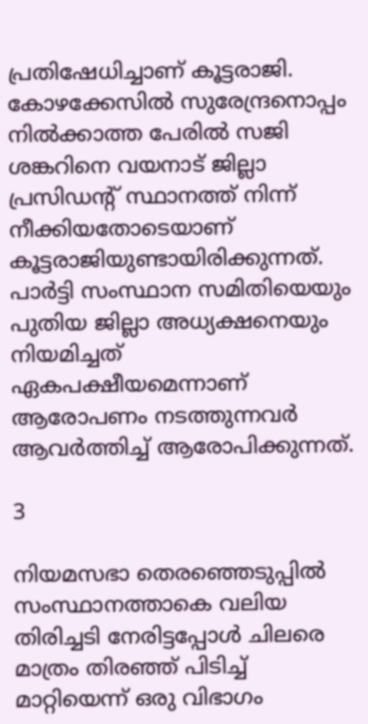പ്രതിഷേധിച്ചാണ് കൂട്ടരാജി. കോഴക്കേസിൽ സുരേന്ദ്രനൊപ്പം നില്‍ക്കാത്ത പേരില്‍ സജി ശങ്കറിനെ വയനാട് ജില്ലാ പ്രസിഡൻ്റ് സ്ഥാനത്ത് നിന്ന് നീക്കിയതോടെയാണ് കൂട്ടരാജിയുണ്ടായിരിക്കുന്നത്. പാർട്ടി സംസ്ഥാന സമിതിയെയും പുതിയ ജില്ലാ അധ്യക്ഷനെയും നിയമിച്ചത് ഏകപക്ഷീയമെന്നാണ് ആരോപണം നടത്തുന്നവർ ആവർത്തിച്ച് ആരോപിക്കുന്നത്.

3

നിയമസഭാ തെരഞ്ഞെടുപ്പില്‍ സംസ്ഥാനത്താകെ വലിയ തിരിച്ചടി നേരിട്ടപ്പോള്‍ ചിലരെ മാത്രം തിരഞ്ഞ് പിടിച്ച് മാറ്റിയെന്ന് ഒരു വിഭാഗം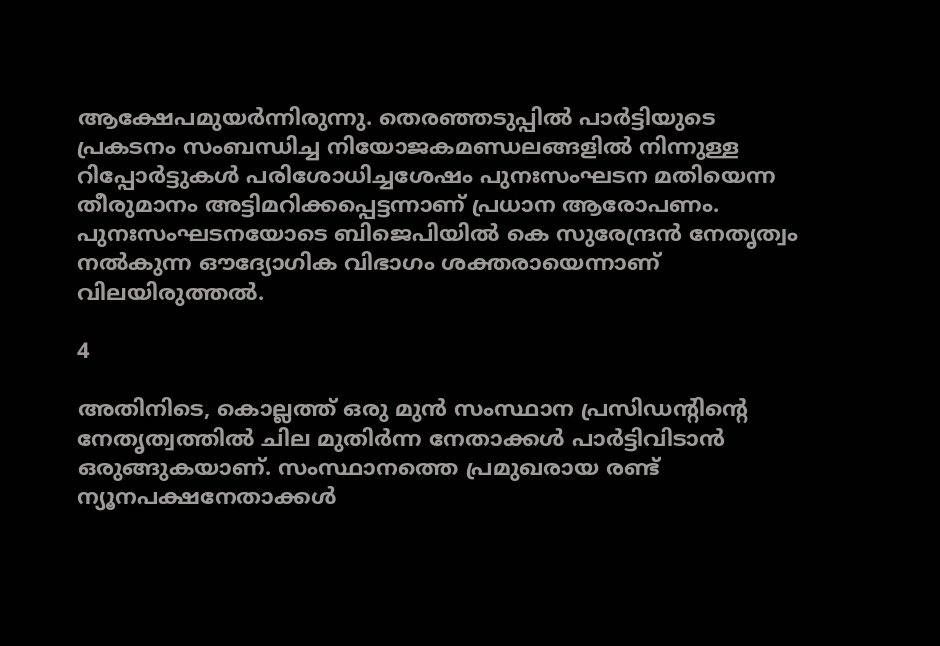ആക്ഷേപമുയര്‍ന്നിരുന്നു. തെരഞ്ഞടുപ്പില്‍ പാര്‍ട്ടിയുടെ പ്രകടനം സംബന്ധിച്ച നിയോജകമണ്ഡലങ്ങളില്‍ നിന്നുള്ള റിപ്പോര്‍ട്ടുകള്‍ പരിശോധിച്ചശേഷം പുനഃസംഘടന മതിയെന്ന തീരുമാനം അട്ടിമറിക്കപ്പെട്ടന്നാണ് പ്രധാന ആരോപണം. പുനഃസംഘടനയോടെ ബിജെപിയില്‍ കെ സുരേന്ദ്രന്‍ നേതൃത്വം നല്‍കുന്ന ഔദ്യോഗിക വിഭാഗം ശക്തരായെന്നാണ് വിലയിരുത്തല്‍.

4

അതിനിടെ, കൊല്ലത്ത് ഒരു മുൻ സംസ്ഥാന പ്രസിഡന്റിന്റെ നേതൃത്വത്തിൽ ചില മുതിർന്ന നേതാക്കൾ പാർട്ടിവിടാൻ ഒരുങ്ങുകയാണ്. സംസ്ഥാനത്തെ പ്രമുഖരായ രണ്ട് ന്യൂനപക്ഷനേതാക്കൾ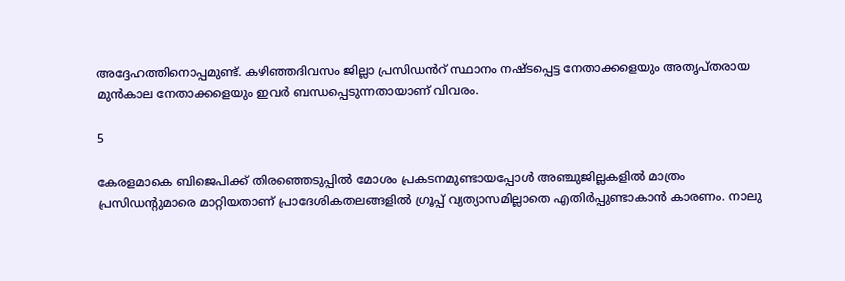അദ്ദേഹത്തിനൊപ്പമുണ്ട്. കഴിഞ്ഞദിവസം ജില്ലാ പ്രസിഡൻറ് സ്ഥാനം നഷ്ടപ്പെട്ട നേതാക്കളെയും അതൃപ്തരായ മുൻകാല നേതാക്കളെയും ഇവർ ബന്ധപ്പെടുന്നതായാണ് വിവരം.

5

കേരളമാകെ ബിജെപിക്ക് തിരഞ്ഞെടുപ്പിൽ മോശം പ്രകടനമുണ്ടായപ്പോൾ അഞ്ചുജില്ലകളിൽ മാത്രം പ്രസിഡന്റുമാരെ മാറ്റിയതാണ് പ്രാദേശികതലങ്ങളിൽ ഗ്രൂപ്പ് വ്യത്യാസമില്ലാതെ എതിർപ്പുണ്ടാകാൻ കാരണം. നാലു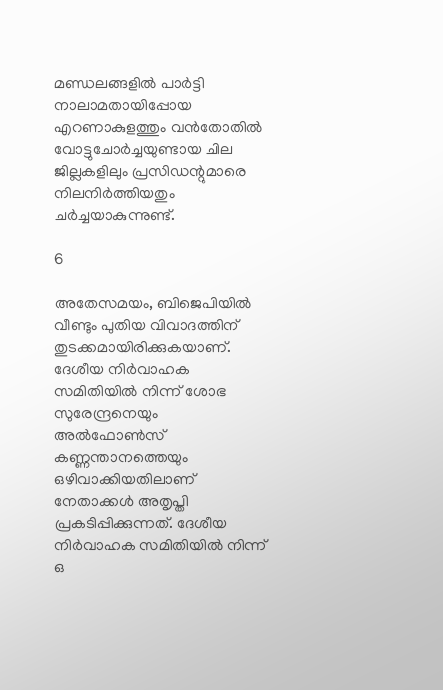മണ്ഡലങ്ങളിൽ പാർട്ടി നാലാമതായിപ്പോയ എറണാകുളത്തും വൻതോതിൽ വോട്ടുചോർച്ചയുണ്ടായ ചില ജില്ലകളിലും പ്രസിഡന്റുമാരെ നിലനിർത്തിയതും ചർച്ചയാകുന്നുണ്ട്.

6

അതേസമയം, ബിജെപിയിൽ വീണ്ടും പുതിയ വിവാദത്തിന് തുടക്കമായിരിക്കുകയാണ്. ദേശീയ നിര്‍വാഹക സമിതിയില്‍ നിന്ന് ശോഭ സുരേന്ദ്രനെയും അല്‍ഫോണ്‍സ് കണ്ണന്താനത്തെയും ഒഴിവാക്കിയതിലാണ് നേതാക്കൾ അതൃപ്തി പ്രകടിപ്പിക്കുന്നത്. ദേശീയ നിർവാഹക സമിതിയിൽ നിന്ന് ഒ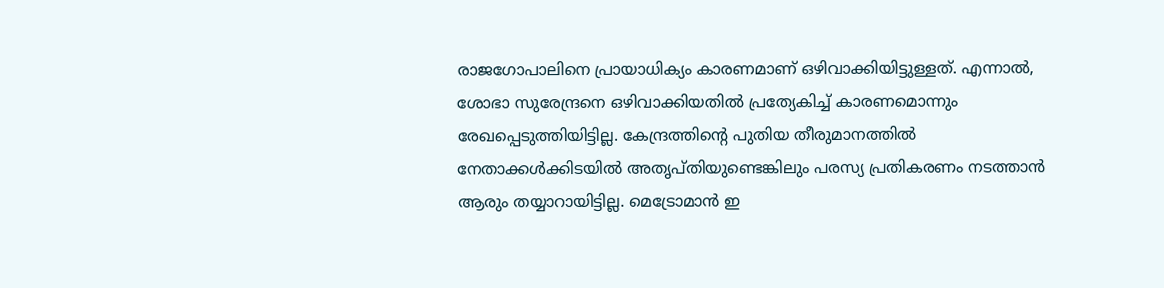രാജഗോപാലിനെ പ്രായാധിക്യം കാരണമാണ് ഒഴിവാക്കിയിട്ടുള്ളത്. എന്നാൽ, ശോഭാ സുരേന്ദ്രനെ ഒഴിവാക്കിയതിൽ പ്രത്യേകിച്ച് കാരണമൊന്നും രേഖപ്പെടുത്തിയിട്ടില്ല. കേന്ദ്രത്തിൻ്റെ പുതിയ തീരുമാനത്തിൽ നേതാക്കൾക്കിടയിൽ അതൃപ്തിയുണ്ടെങ്കിലും പരസ്യ പ്രതികരണം നടത്താൻ ആരും തയ്യാറായിട്ടില്ല. മെട്രോമാന്‍ ഇ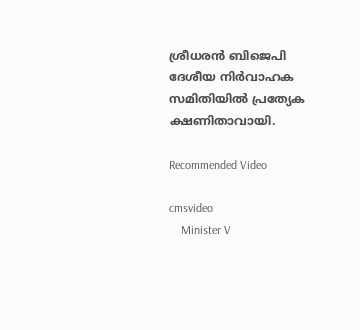ശ്രീധരന്‍ ബിജെപി ദേശീയ നിര്‍വാഹക സമിതിയിൽ പ്രത്യേക ക്ഷണിതാവായി.

Recommended Video

cmsvideo
    Minister V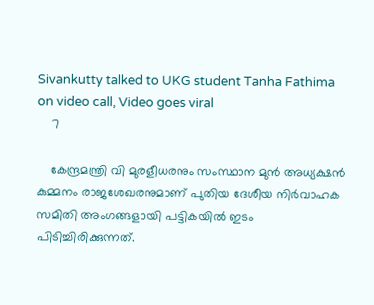Sivankutty talked to UKG student Tanha Fathima on video call, Video goes viral
    7

    കേന്ദ്രമന്ത്രി വി മുരളീധരനും സംസ്ഥാന മുന്‍ അധ്യക്ഷന്‍ കുമ്മനം രാജശേഖരനുമാണ് പുതിയ ദേശീയ നിര്‍വാഹക സമിതി അംഗങ്ങളായി പട്ടികയിൽ ഇടം പിടിച്ചിരിക്കുന്നത്.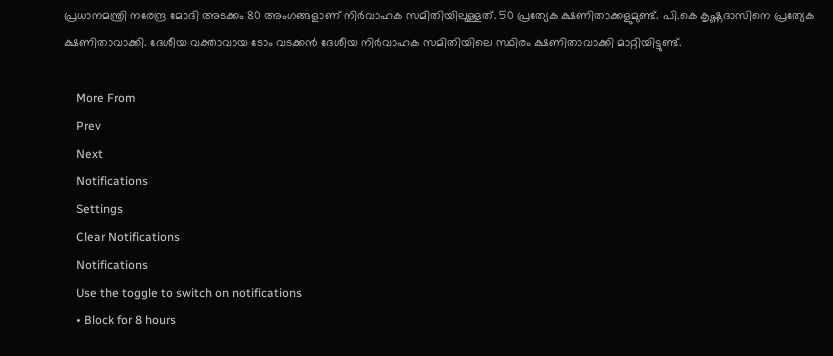പ്രധാനമന്ത്രി നരേന്ദ്ര മോദി അടക്കം 80 അംഗങ്ങളാണ് നിര്‍വാഹക സമിതിയിലുള്ളത്. 50 പ്രത്യേക ക്ഷണിതാക്കളുമുണ്ട്. പി.കെ കൃഷ്ണദാസിനെ പ്രത്യേക ക്ഷണിതാവാക്കി. ദേശീയ വക്താവായ ടോം വടക്കന്‍ ദേശീയ നിര്‍വാഹക സമിതിയിലെ സ്ഥിരം ക്ഷണിതാവാക്കി മാറ്റിയിട്ടുണ്ട്.

    More From
    Prev
    Next
    Notifications
    Settings
    Clear Notifications
    Notifications
    Use the toggle to switch on notifications
    • Block for 8 hours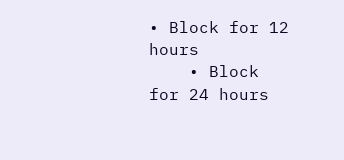• Block for 12 hours
    • Block for 24 hours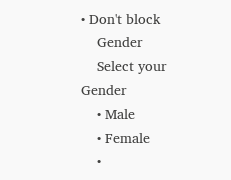• Don't block
    Gender
    Select your Gender
    • Male
    • Female
    •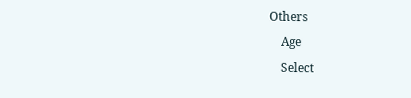Others
    Age
    Select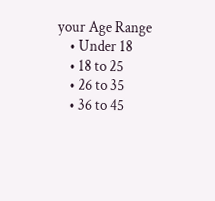your Age Range
    • Under 18
    • 18 to 25
    • 26 to 35
    • 36 to 45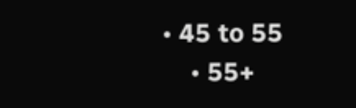• 45 to 55
    • 55+